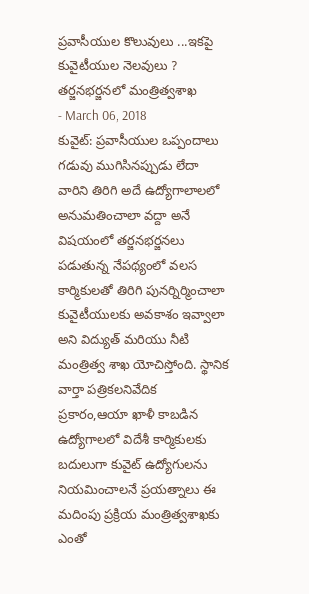ప్రవాసీయుల కొలువులు ...ఇకపై కువైటీయుల నెలవులు ? తర్జనభర్జనలో మంత్రిత్వశాఖ
- March 06, 2018
కువైట్: ప్రవాసీయుల ఒప్పందాలు గడువు ముగిసినప్పుడు లేదా వారిని తిరిగి అదే ఉద్యోగాలాలలో అనుమతించాలా వద్దా అనే విషయంలో తర్జనభర్జనలు పడుతున్న నేపథ్యంలో వలస కార్మికులతో తిరిగి పునర్నిర్మించాలా కువైటీయులకు అవకాశం ఇవ్వాలా అని విద్యుత్ మరియు నీటి మంత్రిత్వ శాఖ యోచిస్తోంది. స్థానిక వార్తా పత్రికలనివేదిక ప్రకారం,ఆయా ఖాళీ కాబడిన ఉద్యోగాలలో విదేశీ కార్మికులకు బదులుగా కువైట్ ఉద్యోగులను నియమించాలనే ప్రయత్నాలు ఈ మదింపు ప్రక్రియ మంత్రిత్వశాఖకు ఎంతో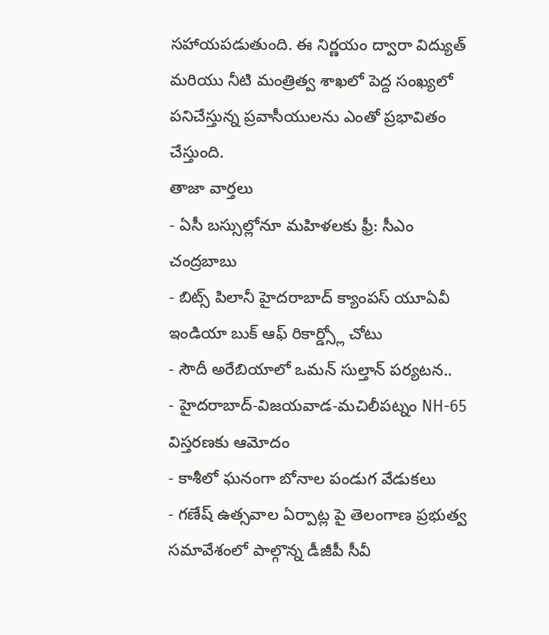సహాయపడుతుంది. ఈ నిర్ణయం ద్వారా విద్యుత్ మరియు నీటి మంత్రిత్వ శాఖలో పెద్ద సంఖ్యలో పనిచేస్తున్న ప్రవాసీయులను ఎంతో ప్రభావితం చేస్తుంది.
తాజా వార్తలు
- ఏసీ బస్సుల్లోనూ మహిళలకు ఫ్రీ: సీఎం చంద్రబాబు
- బిట్స్ పిలానీ హైదరాబాద్ క్యాంపస్ యూఏవీ ఇండియా బుక్ ఆఫ్ రికార్డ్స్లో చోటు
- సౌదీ అరేబియాలో ఒమన్ సుల్తాన్ పర్యటన..
- హైదరాబాద్-విజయవాడ-మచిలీపట్నం NH-65 విస్తరణకు ఆమోదం
- కాశీలో ఘనంగా బోనాల పండుగ వేడుకలు
- గణేష్ ఉత్సవాల ఏర్పాట్ల పై తెలంగాణ ప్రభుత్వ సమావేశంలో పాల్గొన్న డీజీపీ సీవీ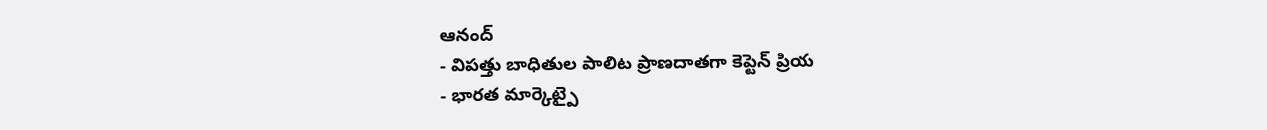ఆనంద్
- విపత్తు బాధితుల పాలిట ప్రాణదాతగా కెప్టెన్ ప్రియ
- భారత మార్కెట్పై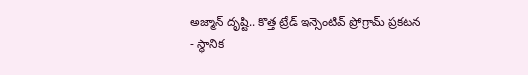అజ్మాన్ దృష్టి.. కొత్త ట్రేడ్ ఇన్సెంటివ్ ప్రోగ్రామ్ ప్రకటన
- స్థానిక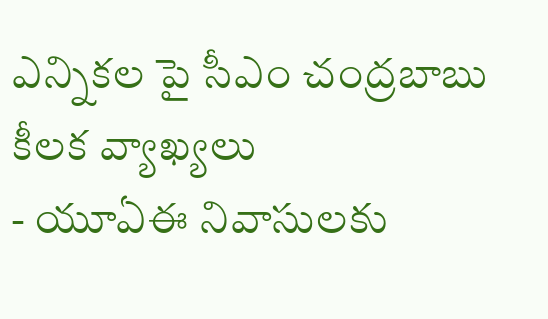ఎన్నికల పై సీఎం చంద్రబాబు కీలక వ్యాఖ్యలు
- యూఏఈ నివాసులకు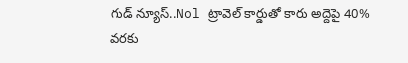గుడ్ న్యూస్..Nol ట్రావెల్ కార్డుతో కారు అద్దెపై 40% వరకు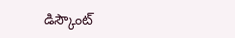డిస్కౌంట్